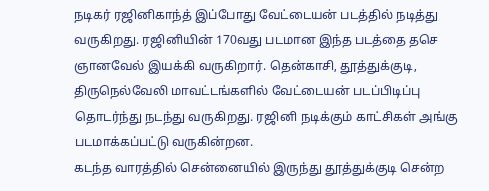நடிகர் ரஜினிகாந்த் இப்போது வேட்டையன் படத்தில் நடித்து வருகிறது. ரஜினியின் 170வது படமான இந்த படத்தை தசெ ஞானவேல் இயக்கி வருகிறார். தென்காசி, தூத்துக்குடி, திருநெல்வேலி மாவட்டங்களில் வேட்டையன் படப்பிடிப்பு தொடர்ந்து நடந்து வருகிறது. ரஜினி நடிக்கும் காட்சிகள் அங்கு படமாக்கப்பட்டு வருகின்றன.
கடந்த வாரத்தில் சென்னையில் இருந்து தூத்துக்குடி சென்ற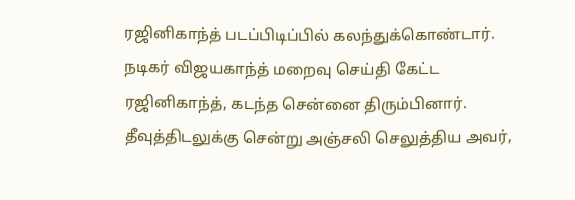ரஜினிகாந்த் படப்பிடிப்பில் கலந்துக்கொண்டார். நடிகர் விஜயகாந்த் மறைவு செய்தி கேட்ட ரஜினிகாந்த், கடந்த சென்னை திரும்பினார். தீவுத்திடலுக்கு சென்று அஞ்சலி செலுத்திய அவர்,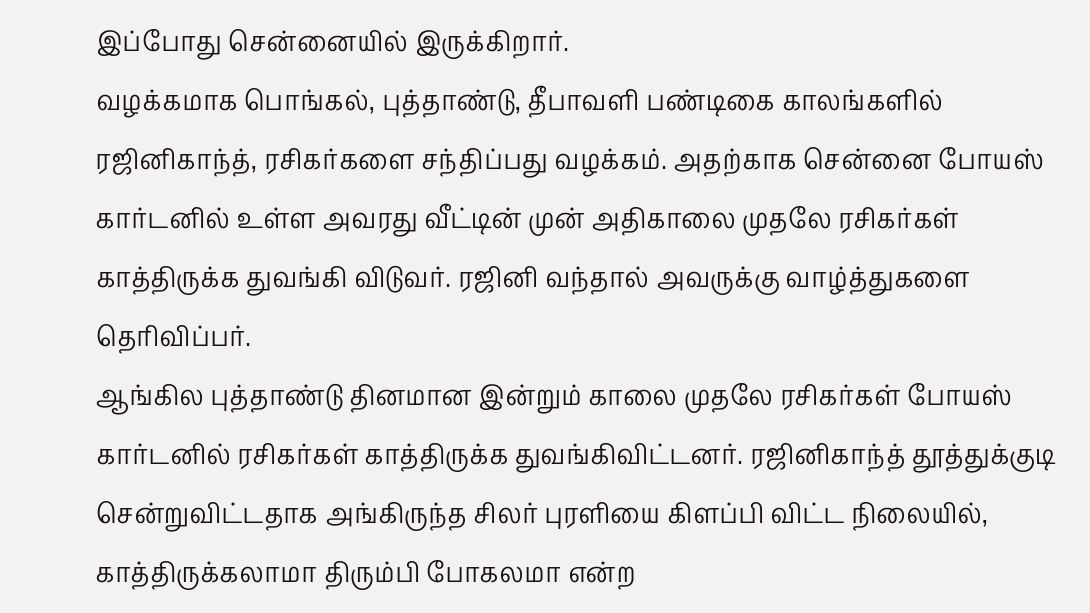இப்போது சென்னையில் இருக்கிறார்.
வழக்கமாக பொங்கல், புத்தாண்டு, தீபாவளி பண்டிகை காலங்களில் ரஜினிகாந்த், ரசிகர்களை சந்திப்பது வழக்கம். அதற்காக சென்னை போயஸ் கார்டனில் உள்ள அவரது வீட்டின் முன் அதிகாலை முதலே ரசிகர்கள் காத்திருக்க துவங்கி விடுவர். ரஜினி வந்தால் அவருக்கு வாழ்த்துகளை தெரிவிப்பர்.
ஆங்கில புத்தாண்டு தினமான இன்றும் காலை முதலே ரசிகர்கள் போயஸ் கார்டனில் ரசிகர்கள் காத்திருக்க துவங்கிவிட்டனர். ரஜினிகாந்த் தூத்துக்குடி சென்றுவிட்டதாக அங்கிருந்த சிலர் புரளியை கிளப்பி விட்ட நிலையில், காத்திருக்கலாமா திரும்பி போகலமா என்ற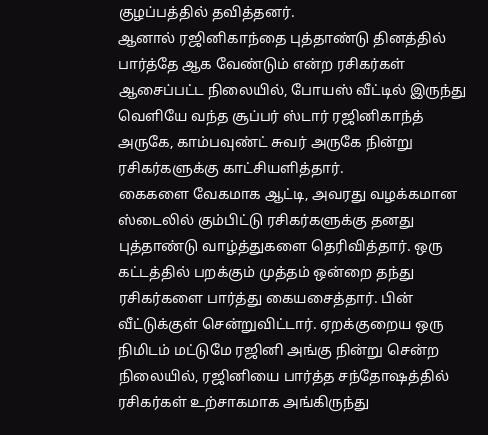குழப்பத்தில் தவித்தனர்.
ஆனால் ரஜினிகாந்தை புத்தாண்டு தினத்தில் பார்த்தே ஆக வேண்டும் என்ற ரசிகர்கள் ஆசைப்பட்ட நிலையில், போயஸ் வீட்டில் இருந்து வெளியே வந்த சூப்பர் ஸ்டார் ரஜினிகாந்த் அருகே, காம்பவுண்ட் சுவர் அருகே நின்று ரசிகர்களுக்கு காட்சியளித்தார்.
கைகளை வேகமாக ஆட்டி, அவரது வழக்கமான ஸ்டைலில் கும்பிட்டு ரசிகர்களுக்கு தனது புத்தாண்டு வாழ்த்துகளை தெரிவித்தார். ஒரு கட்டத்தில் பறக்கும் முத்தம் ஒன்றை தந்து ரசிகர்களை பார்த்து கையசைத்தார். பின் வீட்டுக்குள் சென்றுவிட்டார். ஏறக்குறைய ஒரு நிமிடம் மட்டுமே ரஜினி அங்கு நின்று சென்ற நிலையில், ரஜினியை பார்த்த சந்தோஷத்தில் ரசிகர்கள் உற்சாகமாக அங்கிருந்து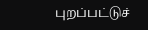புறப்பட்டுச்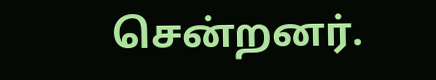சென்றனர்.